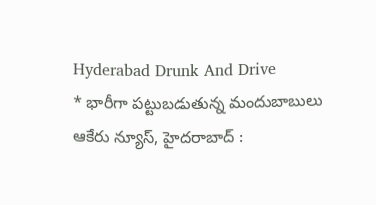Hyderabad Drunk And Drive
* భారీగా పట్టుబడుతున్న మందుబాబులు
ఆకేరు న్యూస్, హైదరాబాద్ :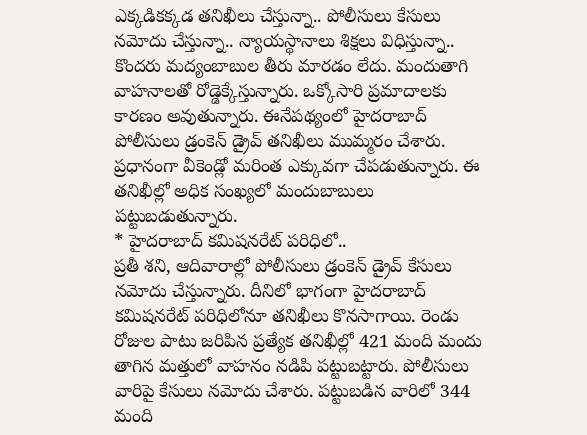ఎక్కడికక్కడ తనిఖీలు చేస్తున్నా.. పోలీసులు కేసులు నమోదు చేస్తున్నా.. న్యాయస్థానాలు శిక్షలు విధిస్తున్నా.. కొందరు మద్యంబాబుల తీరు మారడం లేదు. మందుతాగి వాహనాలతో రోడ్డెక్కేస్తున్నారు. ఒక్కోసారి ప్రమాదాలకు కారణం అవుతున్నారు. ఈనేపథ్యంలో హైదరాబాద్ పోలీసులు డ్రంకెన్ డ్రైవ్ తనిఖీలు ముమ్మరం చేశారు. ప్రధానంగా వీకెండ్లో మరింత ఎక్కువగా చేపడుతున్నారు. ఈ తనిఖీల్లో అధిక సంఖ్యలో మందుబాబులు పట్టుబడుతున్నారు.
* హైదరాబాద్ కమిషనరేట్ పరిధిలో..
ప్రతీ శని, ఆదివారాల్లో పోలీసులు డ్రంకెన్ డ్రైవ్ కేసులు నమోదు చేస్తున్నారు. దీనిలో భాగంగా హైదరాబాద్ కమిషనరేట్ పరిధిలోనూ తనిఖీలు కొనసాగాయి. రెండు రోజుల పాటు జరిపిన ప్రత్యేక తనిఖీల్లో 421 మంది మందు తాగిన మత్తులో వాహనం నడిపి పట్టుబట్టారు. పోలీసులు వారిపై కేసులు నమోదు చేశారు. పట్టుబడిన వారిలో 344 మంది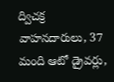ద్విచక్ర వాహనదారులు, 37 మంది ఆటో డ్రైవర్లు,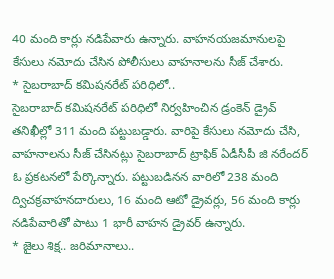40 మంది కార్లు నడిపేవారు ఉన్నారు. వాహనయజమానులపై కేసులు నమోదు చేసిన పోలీసులు వాహనాలను సీజ్ చేశారు.
* సైబరాబాద్ కమిషనరేట్ పరిధిలో..
సైబరాబాద్ కమిషనరేట్ పరిధిలో నిర్వహించిన డ్రంకెన్ డ్రైవ్ తనిఖీల్లో 311 మంది పట్టుబడ్డారు. వారిపై కేసులు నమోదు చేసి, వాహనాలను సీజ్ చేసినట్లు సైబరాబాద్ ట్రాఫిక్ ఏడీసీపీ జి నరేందర్ ఓ ప్రకటనలో పేర్కొన్నారు. పట్టుబడినన వారిలో 238 మంది ద్విచక్రవాహనదారులు, 16 మంది ఆటో డ్రైవర్లు, 56 మంది కార్లు నడిపేవారితో పాటు 1 భారీ వాహన డ్రైవర్ ఉన్నారు.
* జైలు శిక్ష.. జరిమానాలు..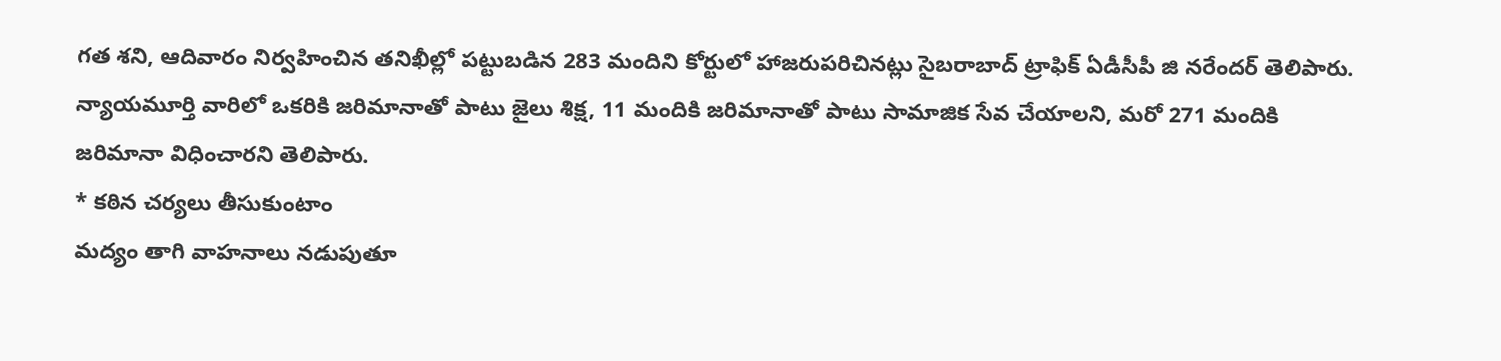గత శని, ఆదివారం నిర్వహించిన తనిఖీల్లో పట్టుబడిన 283 మందిని కోర్టులో హాజరుపరిచినట్లు సైబరాబాద్ ట్రాఫిక్ ఏడీసీపీ జి నరేందర్ తెలిపారు. న్యాయమూర్తి వారిలో ఒకరికి జరిమానాతో పాటు జైలు శిక్ష, 11 మందికి జరిమానాతో పాటు సామాజిక సేవ చేయాలని, మరో 271 మందికి జరిమానా విధించారని తెలిపారు.
* కఠిన చర్యలు తీసుకుంటాం
మద్యం తాగి వాహనాలు నడుపుతూ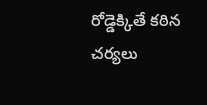రోడ్డెక్కితే కఠిన చర్యలు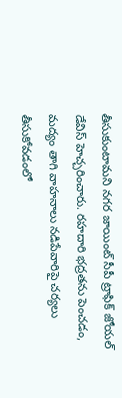తీసుకుంటామని నగర జాయింట్ సీపీ ట్రాఫిక్ జోయల్ డేవిస్ హెచ్చరించారు. రహదారి భద్రతను పెంచడం, మద్యం తాగి వాహనాలు నడిపేవారిపై చర్యలు తీసుకోవడంలో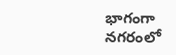భాగంగా నగరంలో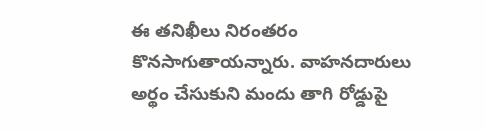ఈ తనిఖీలు నిరంతరం కొనసాగుతాయన్నారు. వాహనదారులు అర్థం చేసుకుని మందు తాగి రోడ్డుపై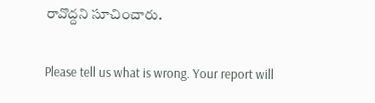రావొద్దని సూచించారు.

Please tell us what is wrong. Your report will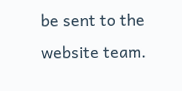be sent to the website team.